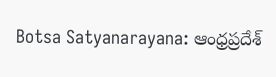Botsa Satyanarayana: ఆంధ్రప్రదేశ్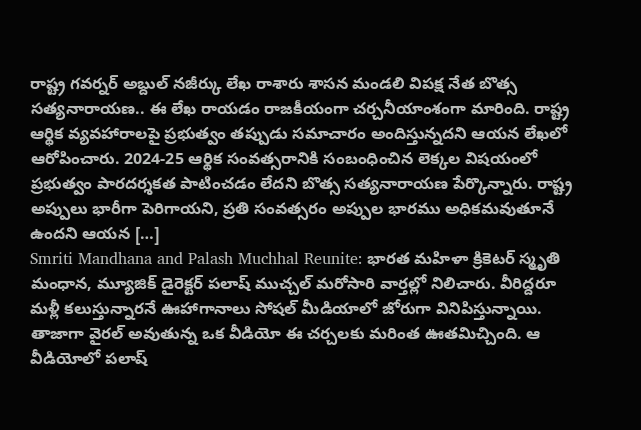రాష్ట్ర గవర్నర్ అబ్దుల్ నజీర్కు లేఖ రాశారు శాసన మండలి విపక్ష నేత బొత్స సత్యనారాయణ.. ఈ లేఖ రాయడం రాజకీయంగా చర్చనీయాంశంగా మారింది. రాష్ట్ర ఆర్థిక వ్యవహారాలపై ప్రభుత్వం తప్పుడు సమాచారం అందిస్తున్నదని ఆయన లేఖలో ఆరోపించారు. 2024-25 ఆర్థిక సంవత్సరానికి సంబంధించిన లెక్కల విషయంలో ప్రభుత్వం పారదర్శకత పాటించడం లేదని బొత్స సత్యనారాయణ పేర్కొన్నారు. రాష్ట్ర అప్పులు భారీగా పెరిగాయని, ప్రతి సంవత్సరం అప్పుల భారము అధికమవుతూనే ఉందని ఆయన […]
Smriti Mandhana and Palash Muchhal Reunite: భారత మహిళా క్రికెటర్ స్మృతి మంధాన, మ్యూజిక్ డైరెక్టర్ పలాష్ ముచ్చల్ మరోసారి వార్తల్లో నిలిచారు. వీరిద్దరూ మళ్లీ కలుస్తున్నారనే ఊహాగానాలు సోషల్ మీడియాలో జోరుగా వినిపిస్తున్నాయి. తాజాగా వైరల్ అవుతున్న ఒక వీడియో ఈ చర్చలకు మరింత ఊతమిచ్చింది. ఆ వీడియోలో పలాష్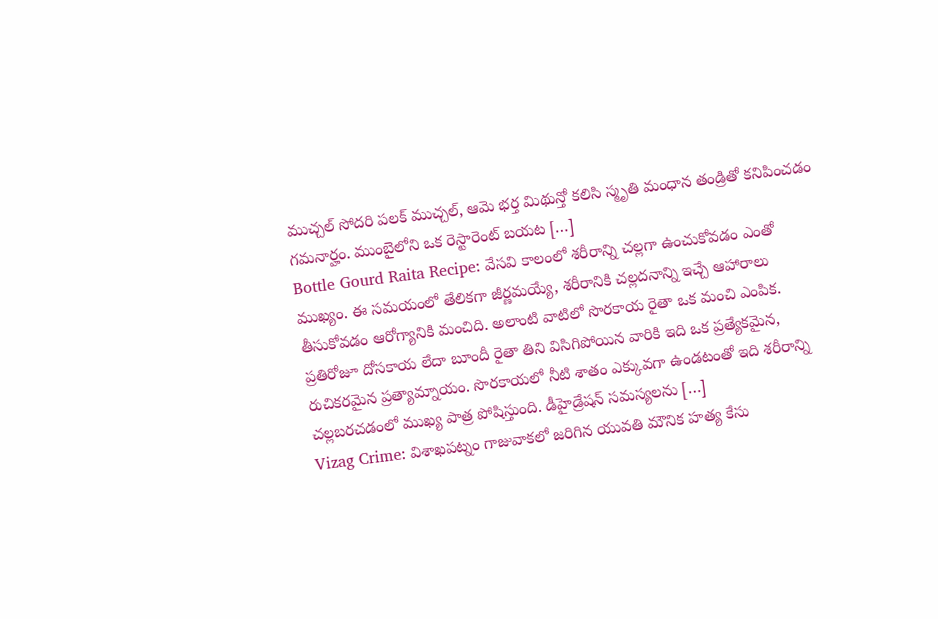ముచ్చల్ సోదరి పలక్ ముచ్చల్, ఆమె భర్త మిథున్తో కలిసి స్మృతి మంధాన తండ్రితో కనిపించడం గమనార్హం. ముంబైలోని ఒక రెస్టారెంట్ బయట […]
Bottle Gourd Raita Recipe: వేసవి కాలంలో శరీరాన్ని చల్లగా ఉంచుకోవడం ఎంతో ముఖ్యం. ఈ సమయంలో తేలికగా జీర్ణమయ్యే, శరీరానికి చల్లదనాన్ని ఇచ్చే ఆహారాలు తీసుకోవడం ఆరోగ్యానికి మంచిది. అలాంటి వాటిలో సొరకాయ రైతా ఒక మంచి ఎంపిక. ప్రతిరోజూ దోసకాయ లేదా బూందీ రైతా తిని విసిగిపోయిన వారికి ఇది ఒక ప్రత్యేకమైన, రుచికరమైన ప్రత్యామ్నాయం. సొరకాయలో నీటి శాతం ఎక్కువగా ఉండటంతో ఇది శరీరాన్ని చల్లబరచడంలో ముఖ్య పాత్ర పోషిస్తుంది. డీహైడ్రేషన్ సమస్యలను […]
Vizag Crime: విశాఖపట్నం గాజువాకలో జరిగిన యువతి మౌనిక హత్య కేసు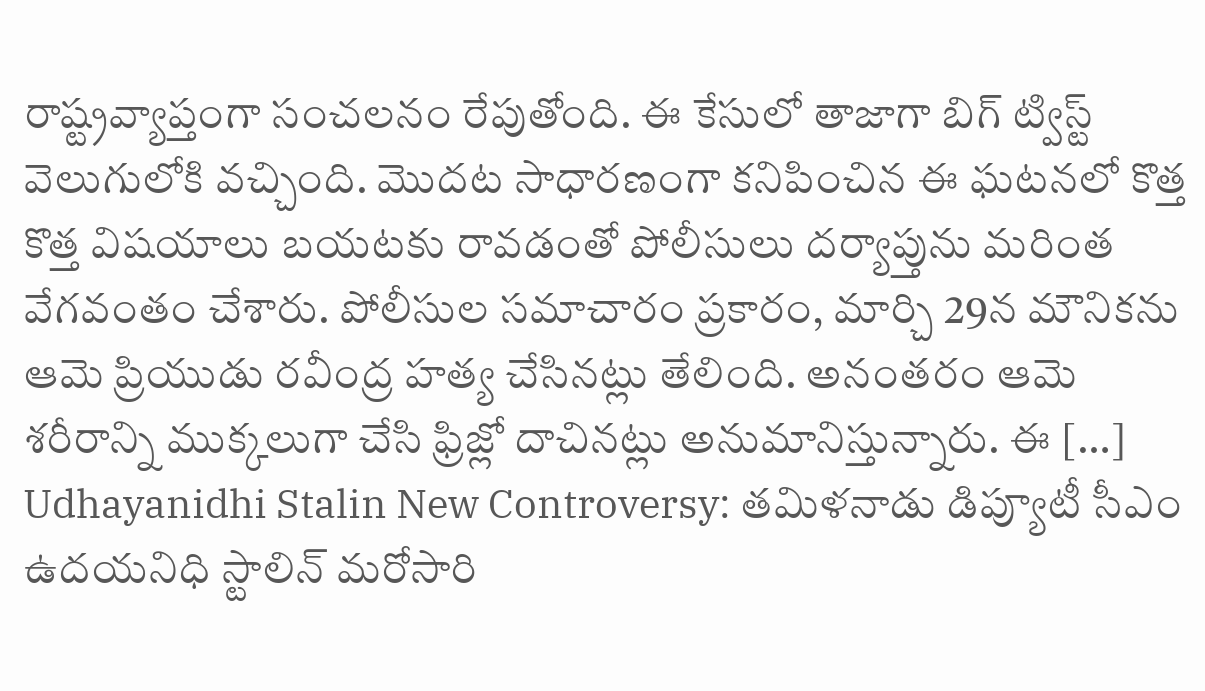రాష్ట్రవ్యాప్తంగా సంచలనం రేపుతోంది. ఈ కేసులో తాజాగా బిగ్ ట్విస్ట్ వెలుగులోకి వచ్చింది. మొదట సాధారణంగా కనిపించిన ఈ ఘటనలో కొత్త కొత్త విషయాలు బయటకు రావడంతో పోలీసులు దర్యాప్తును మరింత వేగవంతం చేశారు. పోలీసుల సమాచారం ప్రకారం, మార్చి 29న మౌనికను ఆమె ప్రియుడు రవీంద్ర హత్య చేసినట్లు తేలింది. అనంతరం ఆమె శరీరాన్ని ముక్కలుగా చేసి ఫ్రిజ్లో దాచినట్లు అనుమానిస్తున్నారు. ఈ […]
Udhayanidhi Stalin New Controversy: తమిళనాడు డిప్యూటీ సీఎం ఉదయనిధి స్టాలిన్ మరోసారి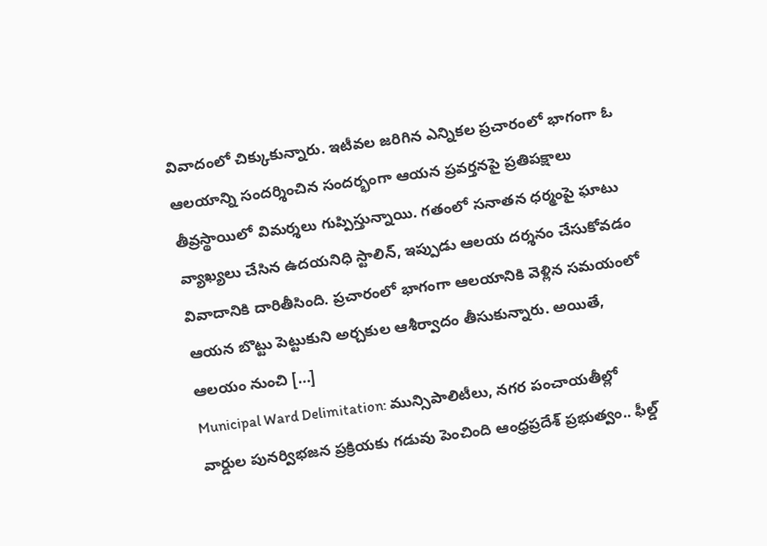వివాదంలో చిక్కుకున్నారు. ఇటీవల జరిగిన ఎన్నికల ప్రచారంలో భాగంగా ఓ ఆలయాన్ని సందర్శించిన సందర్భంగా ఆయన ప్రవర్తనపై ప్రతిపక్షాలు తీవ్రస్థాయిలో విమర్శలు గుప్పిస్తున్నాయి. గతంలో సనాతన ధర్మంపై ఘాటు వ్యాఖ్యలు చేసిన ఉదయనిధి స్టాలిన్, ఇప్పుడు ఆలయ దర్శనం చేసుకోవడం వివాదానికి దారితీసింది. ప్రచారంలో భాగంగా ఆలయానికి వెళ్లిన సమయంలో ఆయన బొట్టు పెట్టుకుని అర్చకుల ఆశీర్వాదం తీసుకున్నారు. అయితే, ఆలయం నుంచి […]
Municipal Ward Delimitation: మున్సిపాలిటీలు, నగర పంచాయతీల్లో వార్డుల పునర్విభజన ప్రక్రియకు గడువు పెంచింది ఆంధ్రప్రదేశ్ ప్రభుత్వం.. ఫీల్డ్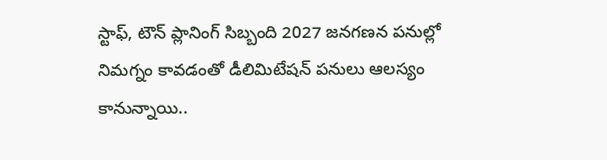స్టాఫ్, టౌన్ ప్లానింగ్ సిబ్బంది 2027 జనగణన పనుల్లో నిమగ్నం కావడంతో డీలిమిటేషన్ పనులు ఆలస్యం కానున్నాయి..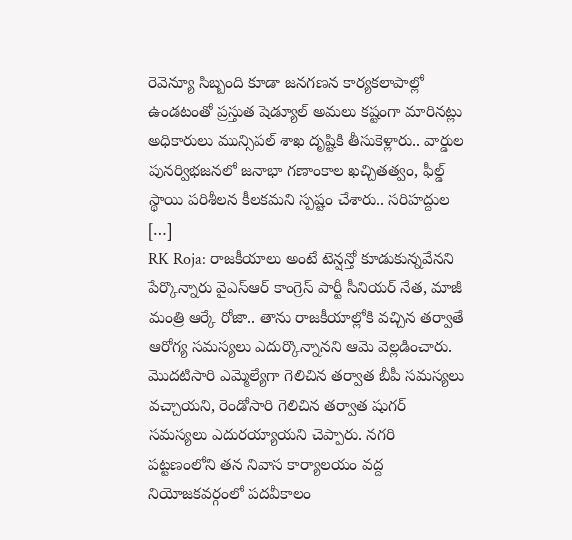రెవెన్యూ సిబ్బంది కూడా జనగణన కార్యకలాపాల్లో ఉండటంతో ప్రస్తుత షెడ్యూల్ అమలు కష్టంగా మారినట్లు అధికారులు మున్సిపల్ శాఖ దృష్టికి తీసుకెళ్లారు.. వార్డుల పునర్విభజనలో జనాభా గణాంకాల ఖచ్చితత్వం, ఫీల్డ్ స్థాయి పరిశీలన కీలకమని స్పష్టం చేశారు.. సరిహద్దుల […]
RK Roja: రాజకీయాలు అంటే టెన్షన్తో కూడుకున్నవేనని పేర్కొన్నారు వైఎస్ఆర్ కాంగ్రెస్ పార్టీ సీనియర్ నేత, మాజీ మంత్రి ఆర్కే రోజా.. తాను రాజకీయాల్లోకి వచ్చిన తర్వాతే ఆరోగ్య సమస్యలు ఎదుర్కొన్నానని ఆమె వెల్లడించారు. మొదటిసారి ఎమ్మెల్యేగా గెలిచిన తర్వాత బీపీ సమస్యలు వచ్చాయని, రెండోసారి గెలిచిన తర్వాత షుగర్ సమస్యలు ఎదురయ్యాయని చెప్పారు. నగరి పట్టణంలోని తన నివాస కార్యాలయం వద్ద నియోజకవర్గంలో పదవీకాలం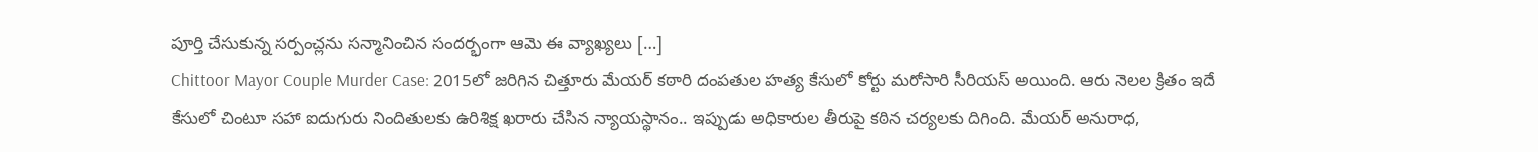పూర్తి చేసుకున్న సర్పంచ్లను సన్మానించిన సందర్భంగా ఆమె ఈ వ్యాఖ్యలు […]
Chittoor Mayor Couple Murder Case: 2015లో జరిగిన చిత్తూరు మేయర్ కఠారి దంపతుల హత్య కేసులో కోర్టు మరోసారి సీరియస్ అయింది. ఆరు నెలల క్రితం ఇదే కేసులో చింటూ సహా ఐదుగురు నిందితులకు ఉరిశిక్ష ఖరారు చేసిన న్యాయస్థానం.. ఇప్పుడు అధికారుల తీరుపై కఠిన చర్యలకు దిగింది. మేయర్ అనురాధ,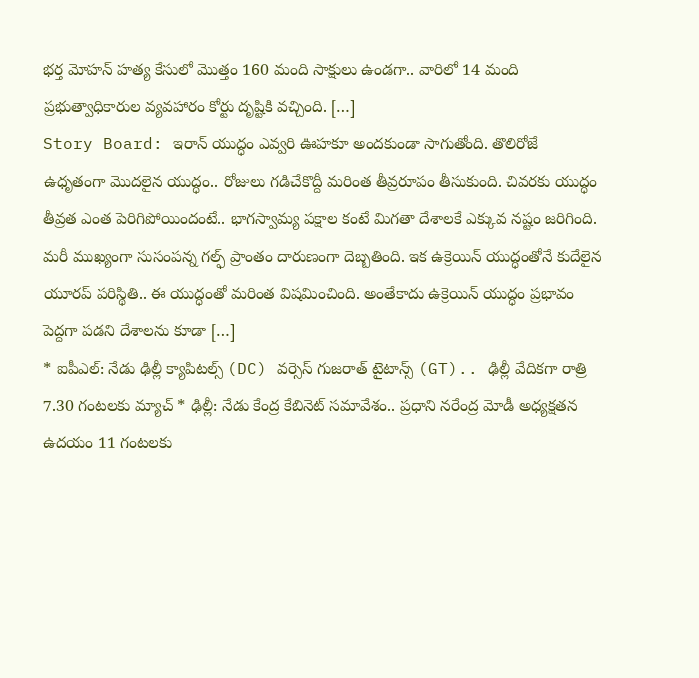భర్త మోహన్ హత్య కేసులో మొత్తం 160 మంది సాక్షులు ఉండగా.. వారిలో 14 మంది ప్రభుత్వాధికారుల వ్యవహారం కోర్టు దృష్టికి వచ్చింది. […]
Story Board: ఇరాన్ యుద్ధం ఎవ్వరి ఊహకూ అందకుండా సాగుతోంది. తొలిరోజే ఉధృతంగా మొదలైన యుద్ధం.. రోజులు గడిచేకొద్దీ మరింత తీవ్రరూపం తీసుకుంది. చివరకు యుద్ధం తీవ్రత ఎంత పెరిగిపోయిందంటే.. భాగస్వామ్య పక్షాల కంటే మిగతా దేశాలకే ఎక్కువ నష్టం జరిగింది. మరీ ముఖ్యంగా సుసంపన్న గల్ఫ్ ప్రాంతం దారుణంగా దెబ్బతింది. ఇక ఉక్రెయిన్ యుద్ధంతోనే కుదేలైన యూరప్ పరిస్థితి.. ఈ యుద్ధంతో మరింత విషమించింది. అంతేకాదు ఉక్రెయిన్ యుద్ధం ప్రభావం పెద్దగా పడని దేశాలను కూడా […]
* ఐపీఎల్: నేడు ఢిల్లీ క్యాపిటల్స్ (DC) వర్సెస్ గుజరాత్ టైటాన్స్ (GT).. ఢిల్లీ వేదికగా రాత్రి 7.30 గంటలకు మ్యాచ్ * ఢిల్లీ: నేడు కేంద్ర కేబినెట్ సమావేశం.. ప్రధాని నరేంద్ర మోడీ అధ్యక్షతన ఉదయం 11 గంటలకు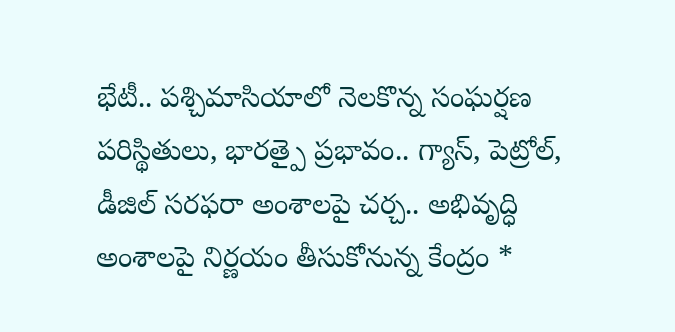భేటీ.. పశ్చిమాసియాలో నెలకొన్న సంఘర్షణ పరిస్థితులు, భారత్పై ప్రభావం.. గ్యాస్, పెట్రోల్, డీజిల్ సరఫరా అంశాలపై చర్చ.. అభివృద్ధి అంశాలపై నిర్ణయం తీసుకోనున్న కేంద్రం *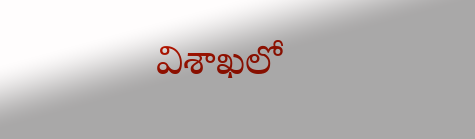విశాఖలో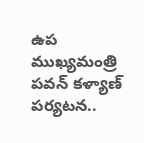ఉప ముఖ్యమంత్రి పవన్ కళ్యాణ్ పర్యటన..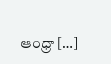ఆంధ్రా […]